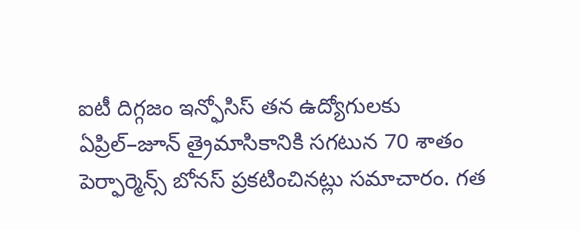ఐటీ దిగ్గజం ఇన్ఫోసిస్ తన ఉద్యోగులకు ఏప్రిల్–జూన్ త్రైమాసికానికి సగటున 70 శాతం పెర్ఫార్మెన్స్ బోనస్ ప్రకటించినట్లు సమాచారం. గత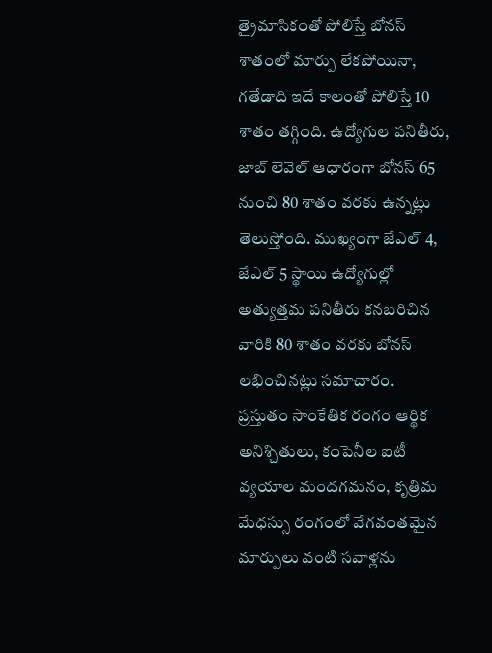త్రైమాసికంతో పోలిస్తే బోనస్ శాతంలో మార్పు లేకపోయినా, గతేడాది ఇదే కాలంతో పోలిస్తే 10 శాతం తగ్గింది. ఉద్యోగుల పనితీరు, జాబ్ లెవెల్ ఆధారంగా బోనస్ 65 నుంచి 80 శాతం వరకు ఉన్నట్లు తెలుస్తోంది. ముఖ్యంగా జేఎల్ 4, జేఎల్ 5 స్థాయి ఉద్యోగుల్లో అత్యుత్తమ పనితీరు కనబరిచిన వారికి 80 శాతం వరకు బోనస్ లభించినట్లు సమాచారం.
ప్రస్తుతం సాంకేతిక రంగం ఆర్థిక అనిశ్చితులు, కంపెనీల ఐటీ వ్యయాల మందగమనం, కృత్రిమ మేధస్సు రంగంలో వేగవంతమైన మార్పులు వంటి సవాళ్లను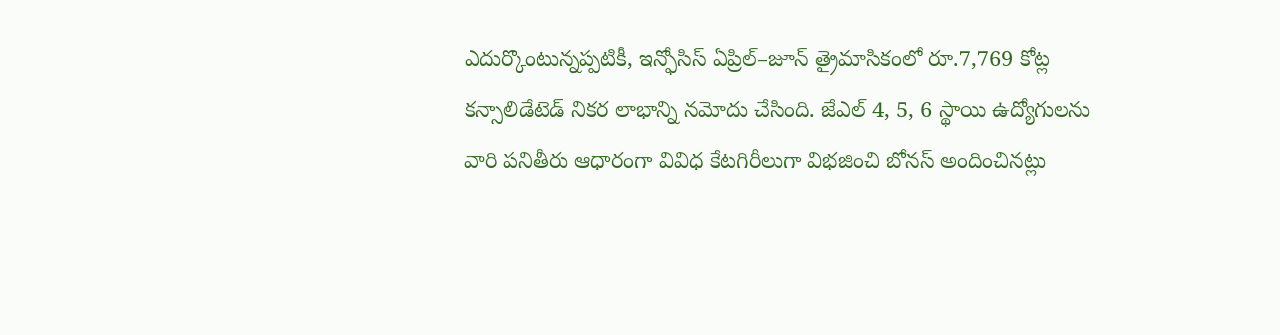ఎదుర్కొంటున్నప్పటికీ, ఇన్ఫోసిస్ ఏప్రిల్–జూన్ త్రైమాసికంలో రూ.7,769 కోట్ల కన్సాలిడేటెడ్ నికర లాభాన్ని నమోదు చేసింది. జేఎల్ 4, 5, 6 స్థాయి ఉద్యోగులను వారి పనితీరు ఆధారంగా వివిధ కేటగిరీలుగా విభజించి బోనస్ అందించినట్లు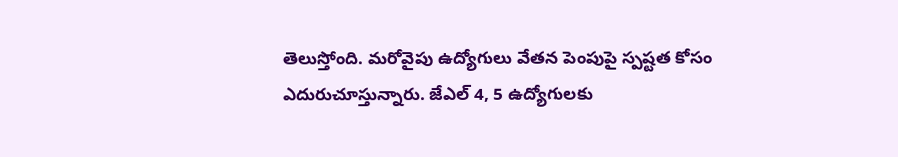తెలుస్తోంది. మరోవైపు ఉద్యోగులు వేతన పెంపుపై స్పష్టత కోసం ఎదురుచూస్తున్నారు. జేఎల్ 4, 5 ఉద్యోగులకు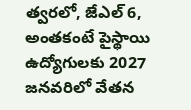త్వరలో, జేఎల్ 6, అంతకంటే పైస్థాయి ఉద్యోగులకు 2027 జనవరిలో వేతన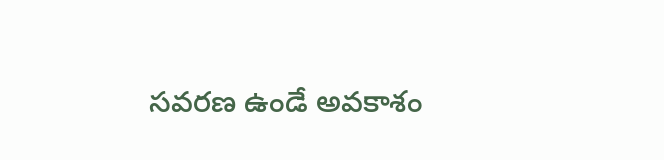సవరణ ఉండే అవకాశం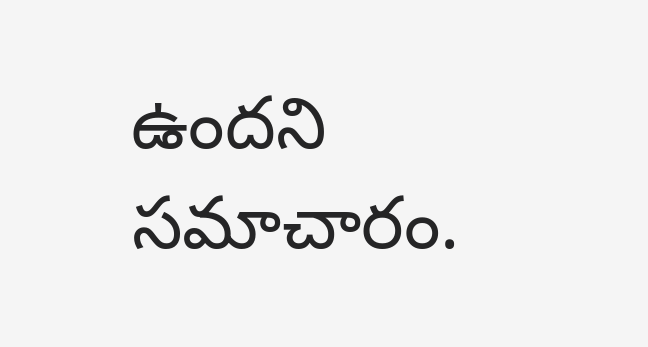ఉందని సమాచారం.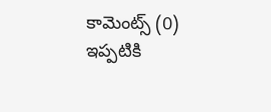కామెంట్స్ (0)
ఇప్పటికి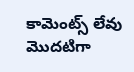కామెంట్స్ లేవు
మొదటిగా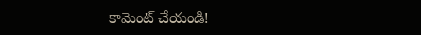కామెంట్ చేయండి!